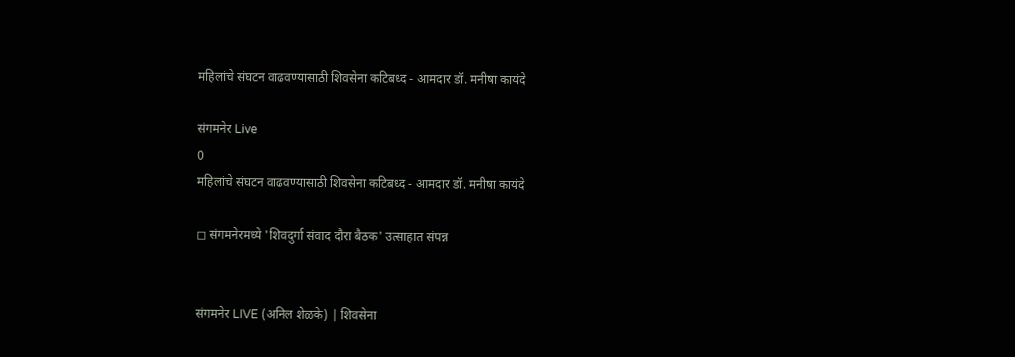महिलांचे संघटन वाढवण्यासाठी शिवसेना कटिबध्द - आमदार डॉ. मनीषा कायंदे

संगमनेर Live
0
महिलांचे संघटन वाढवण्यासाठी शिवसेना कटिबध्द - आमदार डॉ. मनीषा कायंदे

◻ संगमनेरमध्ये 'शिवदुर्गा संवाद दौरा बैठक' उत्साहात संपन्न


संगमनेर LIVE (अनिल शेळके) | शिवसेना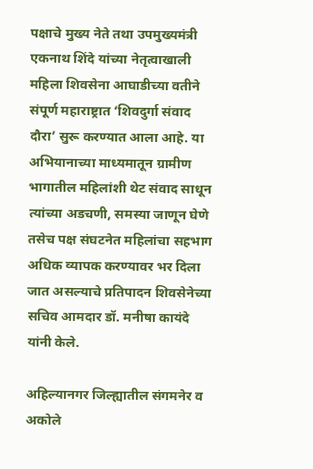पक्षाचे मुख्य नेते तथा उपमुख्यमंत्री एकनाथ शिंदे यांच्या नेतृत्वाखाली महिला शिवसेना आघाडीच्या वतीने संपूर्ण महाराष्ट्रात ‘शिवदुर्गा संवाद दौरा’ सुरू करण्यात आला आहे. या अभियानाच्या माध्यमातून ग्रामीण भागातील महिलांशी थेट संवाद साधून त्यांच्या अडचणी, समस्या जाणून घेणे तसेच पक्ष संघटनेत महिलांचा सहभाग अधिक व्यापक करण्यावर भर दिला जात असल्याचे प्रतिपादन शिवसेनेच्या सचिव आमदार डॉ. मनीषा कायंदे यांनी केले.

अहिल्यानगर जिल्ह्यातील संगमनेर व अकोले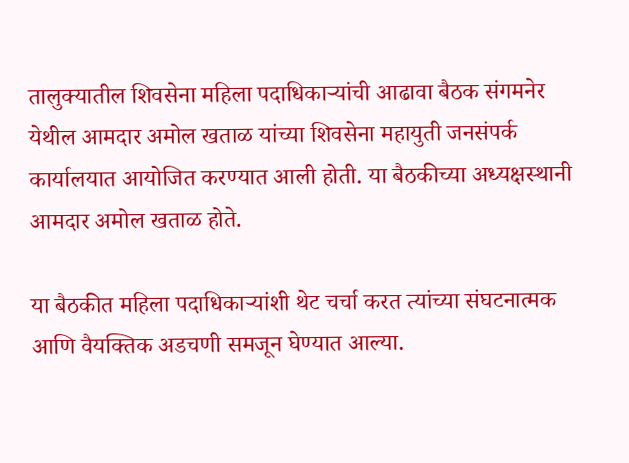तालुक्यातील शिवसेना महिला पदाधिकाऱ्यांची आढावा बैठक संगमनेर येथील आमदार अमोल खताळ यांच्या शिवसेना महायुती जनसंपर्क कार्यालयात आयोजित करण्यात आली होती. या बैठकीच्या अध्यक्षस्थानी आमदार अमोल खताळ होते.

या बैठकीत महिला पदाधिकाऱ्यांशी थेट चर्चा करत त्यांच्या संघटनात्मक आणि वैयक्तिक अडचणी समजून घेण्यात आल्या.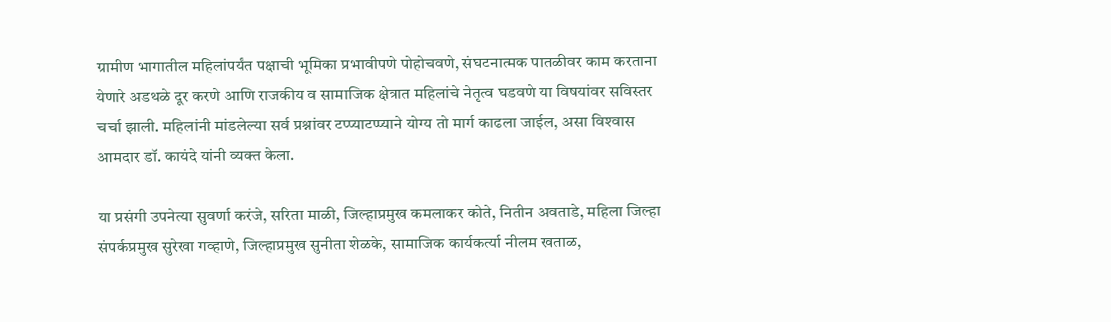ग्रामीण भागातील महिलांपर्यंत पक्षाची भूमिका प्रभावीपणे पोहोचवणे, संघटनात्मक पातळीवर काम करताना येणारे अडथळे दूर करणे आणि राजकीय व सामाजिक क्षेत्रात महिलांचे नेतृत्व घडवणे या विषयांवर सविस्तर चर्चा झाली. महिलांनी मांडलेल्या सर्व प्रश्नांवर टप्प्याटप्प्याने योग्य तो मार्ग काढला जाईल, असा विश्‍वास आमदार डॉ. कायंदे यांनी व्यक्त केला.

या प्रसंगी उपनेत्या सुवर्णा करंजे, सरिता माळी, जिल्हाप्रमुख कमलाकर कोते, नितीन अवताडे, महिला जिल्हा संपर्कप्रमुख सुरेखा गव्हाणे, जिल्हाप्रमुख सुनीता शेळके, सामाजिक कार्यकर्त्या नीलम खताळ,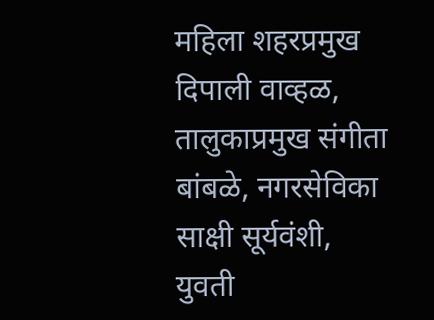महिला शहरप्रमुख दिपाली वाव्हळ, तालुकाप्रमुख संगीता बांबळे, नगरसेविका साक्षी सूर्यवंशी, युवती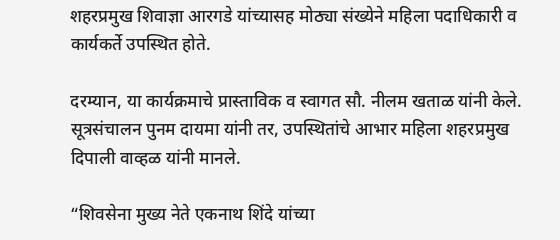शहरप्रमुख शिवाज्ञा आरगडे यांच्यासह मोठ्या संख्येने महिला पदाधिकारी व कार्यकर्ते उपस्थित होते.

दरम्यान, या कार्यक्रमाचे प्रास्ताविक व स्वागत सौ. नीलम खताळ यांनी केले. सूत्रसंचालन पुनम दायमा यांनी तर, उपस्थितांचे आभार महिला शहरप्रमुख दिपाली वाव्हळ यांनी मानले.

“शिवसेना मुख्य नेते एकनाथ शिंदे यांच्या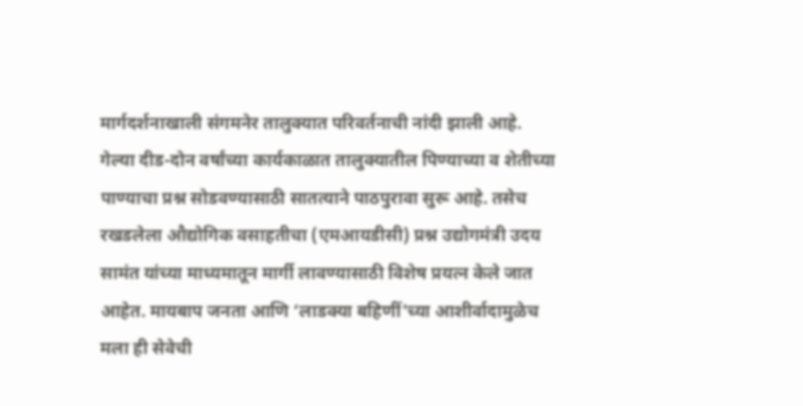मार्गदर्शनाखाली संगमनेर तालुक्यात परिवर्तनाची नांदी झाली आहे. गेल्या दीड-दोन वर्षांच्या कार्यकाळात तालुक्यातील पिण्याच्या व शेतीच्या पाण्याचा प्रश्न सोडवण्यासाठी सातत्याने पाठपुरावा सुरू आहे. तसेच रखडलेला औद्योगिक वसाहतीचा (एमआयडीसी) प्रश्न उद्योगमंत्री उदय सामंत यांच्या माध्यमातून मार्गी लावण्यासाठी विशेष प्रयत्न केले जात आहेत. मायबाप जनता आणि ‘लाडक्या बहिणीं'च्या आशीर्वादामुळेच मला ही सेवेची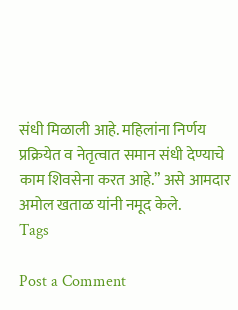संधी मिळाली आहे. महिलांना निर्णय प्रक्रियेत व नेतृत्वात समान संधी देण्याचे काम शिवसेना करत आहे.” असे आमदार अमोल खताळ यांनी नमूद केले.
Tags

Post a Comment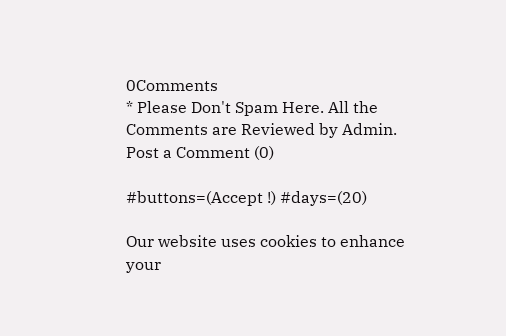0Comments
* Please Don't Spam Here. All the Comments are Reviewed by Admin.
Post a Comment (0)

#buttons=(Accept !) #days=(20)

Our website uses cookies to enhance your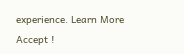experience. Learn More
Accept !